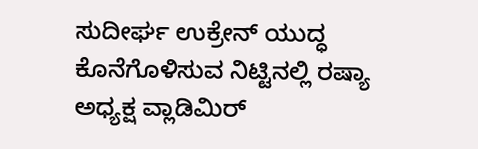ಸುದೀರ್ಘ ಉಕ್ರೇನ್ ಯುದ್ಧ ಕೊನೆಗೊಳಿಸುವ ನಿಟ್ಟಿನಲ್ಲಿ ರಷ್ಯಾ ಅಧ್ಯಕ್ಷ ವ್ಲಾಡಿಮಿರ್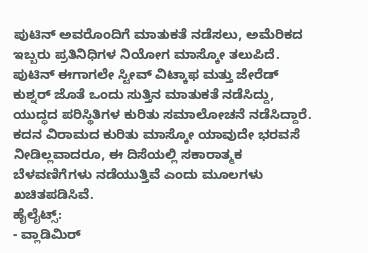ಪುಟಿನ್ ಅವರೊಂದಿಗೆ ಮಾತುಕತೆ ನಡೆಸಲು, ಅಮೆರಿಕದ ಇಬ್ಬರು ಪ್ರತಿನಿಧಿಗಳ ನಿಯೋಗ ಮಾಸ್ಕೋ ತಲುಪಿದೆ. ಪುಟಿನ್ ಈಗಾಗಲೇ ಸ್ಟೀವ್ ವಿಟ್ಕಾಫ ಮತ್ತು ಜೇರೆಡ್ ಕುಶ್ನರ್ ಜೊತೆ ಒಂದು ಸುತ್ತಿನ ಮಾತುಕತೆ ನಡೆಸಿದ್ದು, ಯುದ್ಧದ ಪರಿಸ್ಥಿತಿಗಳ ಕುರಿತು ಸಮಾಲೋಚನೆ ನಡೆಸಿದ್ದಾರೆ. ಕದನ ವಿರಾಮದ ಕುರಿತು ಮಾಸ್ಕೋ ಯಾವುದೇ ಭರವಸೆ ನೀಡಿಲ್ಲವಾದರೂ, ಈ ದಿಸೆಯಲ್ಲಿ ಸಕಾರಾತ್ಮಕ ಬೆಳವಣಿಗೆಗಳು ನಡೆಯುತ್ತಿವೆ ಎಂದು ಮೂಲಗಳು ಖಚಿತಪಡಿಸಿವೆ.
ಹೈಲೈಟ್ಸ್:
- ವ್ಲಾಡಿಮಿರ್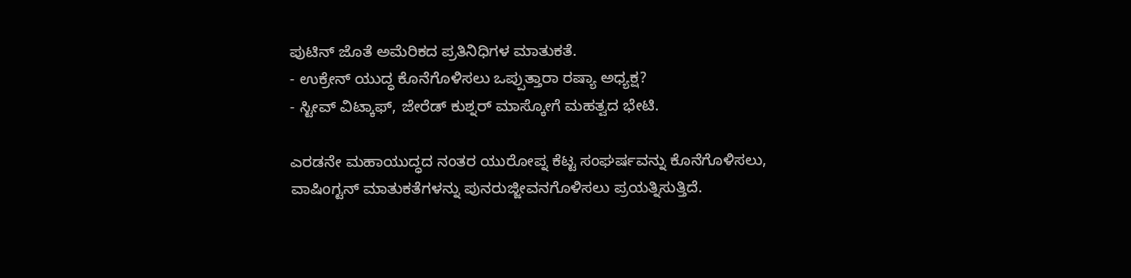ಪುಟಿನ್ ಜೊತೆ ಅಮೆರಿಕದ ಪ್ರತಿನಿಧಿಗಳ ಮಾತುಕತೆ.
- ಉಕ್ರೇನ್ ಯುದ್ಧ ಕೊನೆಗೊಳಿಸಲು ಒಪ್ಪುತ್ತಾರಾ ರಷ್ಯಾ ಅಧ್ಯಕ್ಷ?
- ಸ್ಟೀವ್ ವಿಟ್ಕಾಫ್, ಜೇರೆಡ್ ಕುಶ್ನರ್ ಮಾಸ್ಕೋಗೆ ಮಹತ್ವದ ಭೇಟಿ.

ಎರಡನೇ ಮಹಾಯುದ್ಧದ ನಂತರ ಯುರೋಪ್ನ ಕೆಟ್ಟ ಸಂಘರ್ಷವನ್ನು ಕೊನೆಗೊಳಿಸಲು, ವಾಷಿಂಗ್ಟನ್ ಮಾತುಕತೆಗಳನ್ನು ಪುನರುಜ್ಜೀವನಗೊಳಿಸಲು ಪ್ರಯತ್ನಿಸುತ್ತಿದೆ.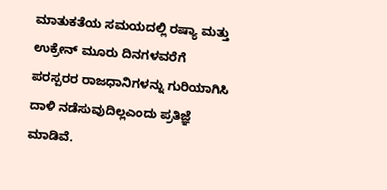ಮಾತುಕತೆಯ ಸಮಯದಲ್ಲಿ ರಷ್ಯಾ ಮತ್ತು ಉಕ್ರೇನ್ ಮೂರು ದಿನಗಳವರೆಗೆ ಪರಸ್ಪರರ ರಾಜಧಾನಿಗಳನ್ನು ಗುರಿಯಾಗಿಸಿ ದಾಳಿ ನಡೆಸುವುದಿಲ್ಲಎಂದು ಪ್ರತಿಜ್ಞೆ ಮಾಡಿವೆ.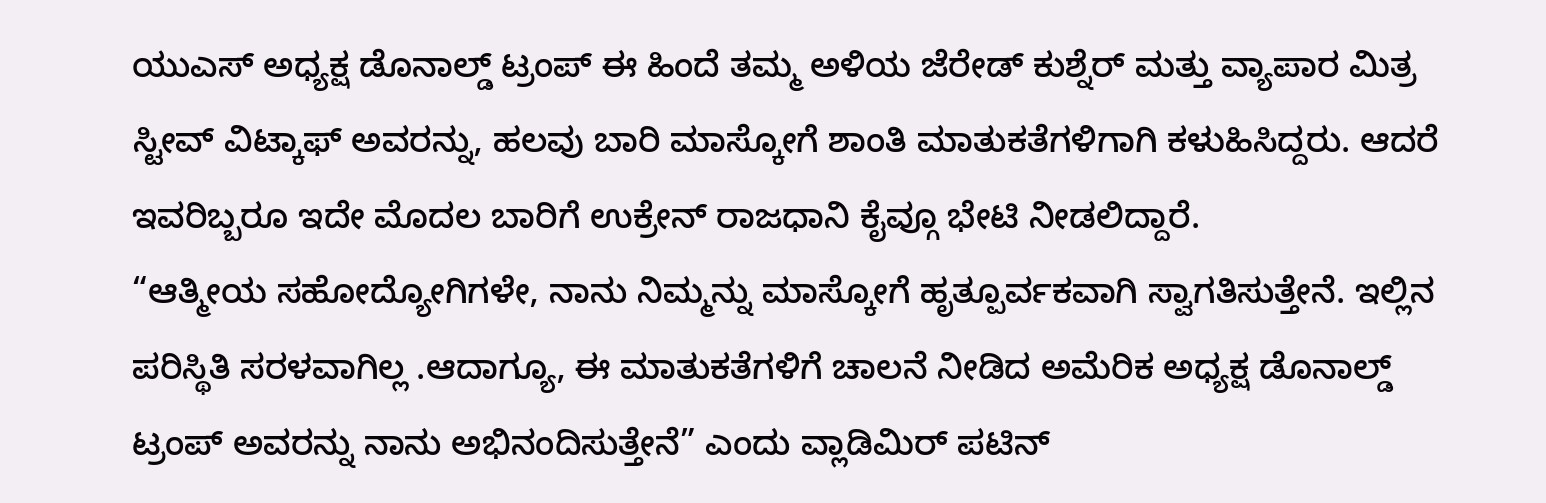ಯುಎಸ್ ಅಧ್ಯಕ್ಷ ಡೊನಾಲ್ಡ್ ಟ್ರಂಪ್ ಈ ಹಿಂದೆ ತಮ್ಮ ಅಳಿಯ ಜೆರೇಡ್ ಕುಶ್ನೆರ್ ಮತ್ತು ವ್ಯಾಪಾರ ಮಿತ್ರ ಸ್ಟೀವ್ ವಿಟ್ಕಾಫ್ ಅವರನ್ನು, ಹಲವು ಬಾರಿ ಮಾಸ್ಕೋಗೆ ಶಾಂತಿ ಮಾತುಕತೆಗಳಿಗಾಗಿ ಕಳುಹಿಸಿದ್ದರು. ಆದರೆ ಇವರಿಬ್ಬರೂ ಇದೇ ಮೊದಲ ಬಾರಿಗೆ ಉಕ್ರೇನ್ ರಾಜಧಾನಿ ಕೈವ್ಗೂ ಭೇಟಿ ನೀಡಲಿದ್ದಾರೆ.
“ಆತ್ಮೀಯ ಸಹೋದ್ಯೋಗಿಗಳೇ, ನಾನು ನಿಮ್ಮನ್ನು ಮಾಸ್ಕೋಗೆ ಹೃತ್ಪೂರ್ವಕವಾಗಿ ಸ್ವಾಗತಿಸುತ್ತೇನೆ. ಇಲ್ಲಿನ ಪರಿಸ್ಥಿತಿ ಸರಳವಾಗಿಲ್ಲ .ಆದಾಗ್ಯೂ, ಈ ಮಾತುಕತೆಗಳಿಗೆ ಚಾಲನೆ ನೀಡಿದ ಅಮೆರಿಕ ಅಧ್ಯಕ್ಷ ಡೊನಾಲ್ಡ್ ಟ್ರಂಪ್ ಅವರನ್ನು ನಾನು ಅಭಿನಂದಿಸುತ್ತೇನೆ” ಎಂದು ವ್ಲಾಡಿಮಿರ್ ಪಟಿನ್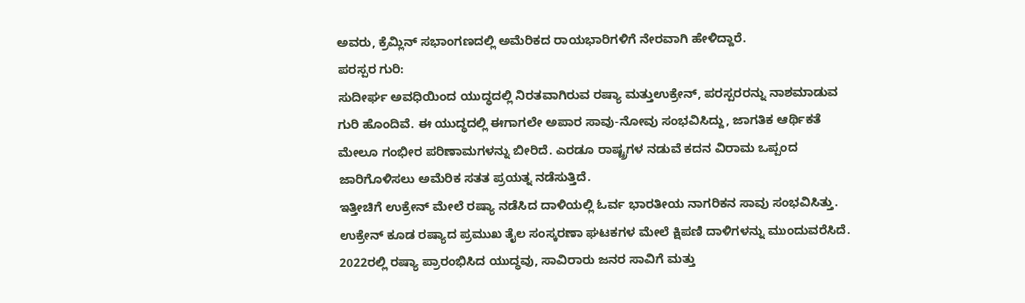ಅವರು, ಕ್ರೆಮ್ಲಿನ್ ಸಭಾಂಗಣದಲ್ಲಿ ಅಮೆರಿಕದ ರಾಯಭಾರಿಗಳಿಗೆ ನೇರವಾಗಿ ಹೇಳಿದ್ದಾರೆ.
ಪರಸ್ಪರ ಗುರಿ:
ಸುದೀರ್ಘ ಅವಧಿಯಿಂದ ಯುದ್ಧದಲ್ಲಿ ನಿರತವಾಗಿರುವ ರಷ್ಯಾ ಮತ್ತುಉಕ್ರೇನ್, ಪರಸ್ಪರರನ್ನು ನಾಶಮಾಡುವ ಗುರಿ ಹೊಂದಿವೆ. ಈ ಯುದ್ಧದಲ್ಲಿ ಈಗಾಗಲೇ ಅಪಾರ ಸಾವು-ನೋವು ಸಂಭವಿಸಿದ್ದು, ಜಾಗತಿಕ ಆರ್ಥಿಕತೆ ಮೇಲೂ ಗಂಭೀರ ಪರಿಣಾಮಗಳನ್ನು ಬೀರಿದೆ. ಎರಡೂ ರಾಷ್ಟ್ರಗಳ ನಡುವೆ ಕದನ ವಿರಾಮ ಒಪ್ಪಂದ ಜಾರಿಗೊಳಿಸಲು ಅಮೆರಿಕ ಸತತ ಪ್ರಯತ್ನ ನಡೆಸುತ್ತಿದೆ.
ಇತ್ತೀಚಿಗೆ ಉಕ್ರೇನ್ ಮೇಲೆ ರಷ್ಯಾ ನಡೆಸಿದ ದಾಳಿಯಲ್ಲಿ ಓರ್ವ ಭಾರತೀಯ ನಾಗರಿಕನ ಸಾವು ಸಂಭವಿಸಿತ್ತು. ಉಕ್ರೇನ್ ಕೂಡ ರಷ್ಯಾದ ಪ್ರಮುಖ ತೈಲ ಸಂಸ್ಕರಣಾ ಘಟಕಗಳ ಮೇಲೆ ಕ್ಷಿಪಣಿ ದಾಳಿಗಳನ್ನು ಮುಂದುವರೆಸಿದೆ. 2022ರಲ್ಲಿ ರಷ್ಯಾ ಪ್ರಾರಂಭಿಸಿದ ಯುದ್ಧವು, ಸಾವಿರಾರು ಜನರ ಸಾವಿಗೆ ಮತ್ತು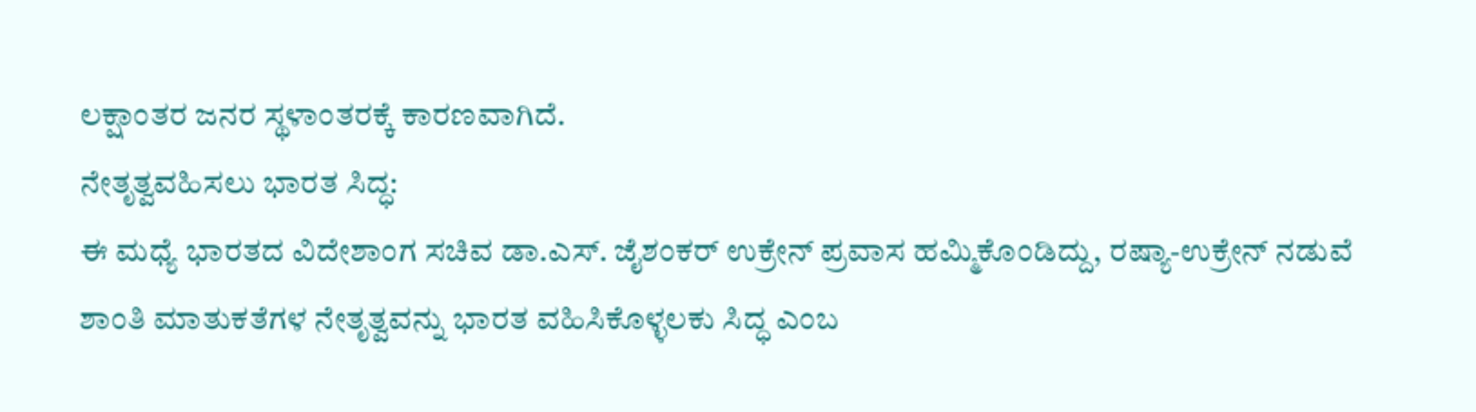ಲಕ್ಷಾಂತರ ಜನರ ಸ್ಥಳಾಂತರಕ್ಕೆ ಕಾರಣವಾಗಿದೆ.
ನೇತೃತ್ವವಹಿಸಲು ಭಾರತ ಸಿದ್ಧ:
ಈ ಮಧ್ಯೆ ಭಾರತದ ವಿದೇಶಾಂಗ ಸಚಿವ ಡಾ.ಎಸ್. ಜೈಶಂಕರ್ ಉಕ್ರೇನ್ ಪ್ರವಾಸ ಹಮ್ಮಿಕೊಂಡಿದ್ದು, ರಷ್ಯಾ-ಉಕ್ರೇನ್ ನಡುವೆ ಶಾಂತಿ ಮಾತುಕತೆಗಳ ನೇತೃತ್ವವನ್ನು ಭಾರತ ವಹಿಸಿಕೊಳ್ಳಲಕು ಸಿದ್ಧ ಎಂಬ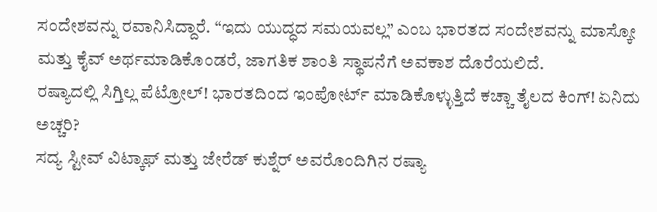ಸಂದೇಶವನ್ನು ರವಾನಿಸಿದ್ದಾರೆ. “ಇದು ಯುದ್ಧದ ಸಮಯವಲ್ಲ” ಎಂಬ ಭಾರತದ ಸಂದೇಶವನ್ನು ಮಾಸ್ಕೋ ಮತ್ತು ಕೈವ್ ಅರ್ಥಮಾಡಿಕೊಂಡರೆ, ಜಾಗತಿಕ ಶಾಂತಿ ಸ್ಥಾಪನೆಗೆ ಅವಕಾಶ ದೊರೆಯಲಿದೆ.
ರಷ್ಯಾದಲ್ಲಿ ಸಿಗ್ತಿಲ್ಲ ಪೆಟ್ರೋಲ್! ಭಾರತದಿಂದ ಇಂಪೋರ್ಟ್ ಮಾಡಿಕೊಳ್ಳುತ್ತಿದೆ ಕಚ್ಚಾ ತೈಲದ ಕಿಂಗ್! ಏನಿದು ಅಚ್ಚರಿ?
ಸದ್ಯ ಸ್ಟೀವ್ ವಿಟ್ಕಾಫ್ ಮತ್ತು ಜೇರೆಡ್ ಕುಶ್ನೆರ್ ಅವರೊಂದಿಗಿನ ರಷ್ಯಾ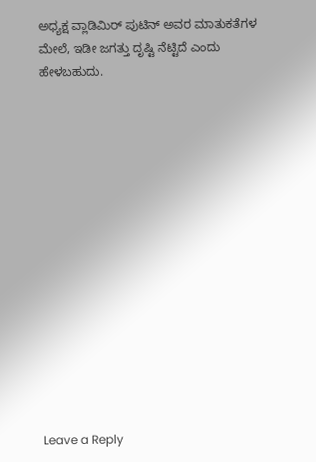ಅಧ್ಯಕ್ಷ ವ್ಲಾಡಿಮಿರ್ ಪುಟಿನ್ ಅವರ ಮಾತುಕತೆಗಳ ಮೇಲೆ, ಇಡೀ ಜಗತ್ತು ದೃಷ್ಟಿ ನೆಟ್ಟಿದೆ ಎಂದು ಹೇಳಬಹುದು.















Leave a Reply